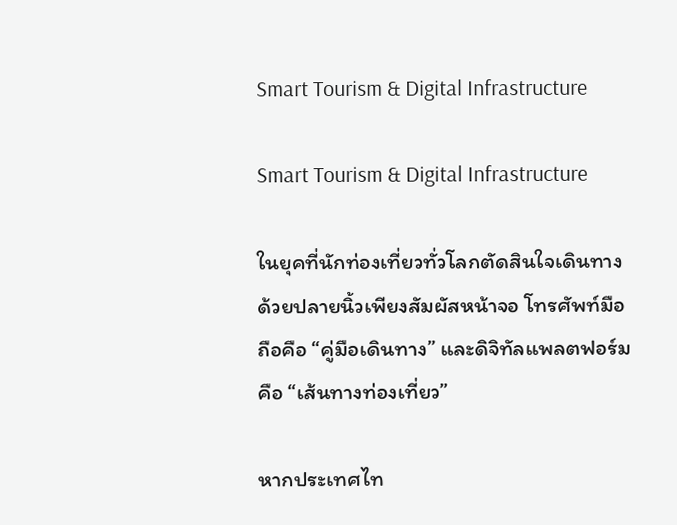Smart Tourism & Digital Infrastructure

Smart Tourism & Digital Infrastructure

ในยุคที่นักท่องเที่ยวทั่วโลกตัดสินใจเดินทางด้วยปลายนิ้วเพียงสัมผัสหน้าจอ โทรศัพท์มือถือคือ “คู่มือเดินทาง” และดิจิทัลแพลตฟอร์มคือ “เส้นทางท่องเที่ยว”

หากประเทศไท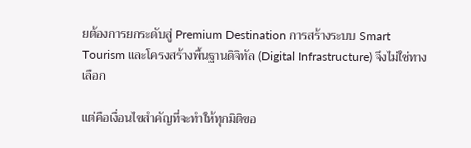ยต้องการยกระดับสู่ Premium Destination การสร้างระบบ Smart Tourism และโครงสร้างพื้นฐานดิจิทัล (Digital Infrastructure) จึงไม่ใช่ทางเลือก

แต่คือเงื่อนไขสำคัญที่จะทำให้ทุกมิติขอ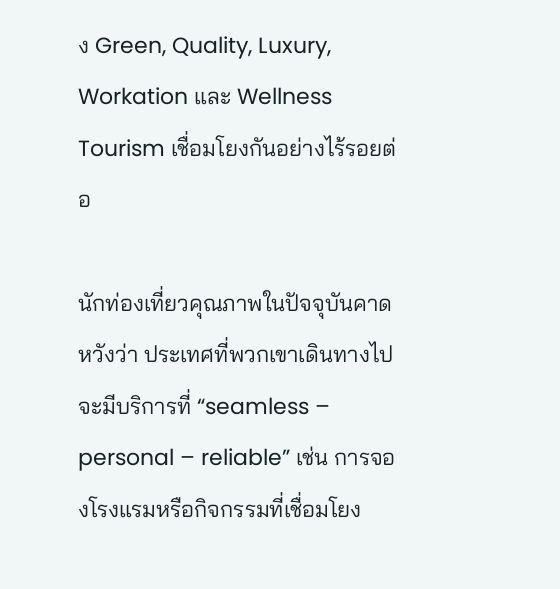ง Green, Quality, Luxury, Workation และ Wellness Tourism เชื่อมโยงกันอย่างไร้รอยต่อ

นักท่องเที่ยวคุณภาพในปัจจุบันคาดหวังว่า ประเทศที่พวกเขาเดินทางไปจะมีบริการที่ “seamless – personal – reliable” เช่น การจองโรงแรมหรือกิจกรรมที่เชื่อมโยง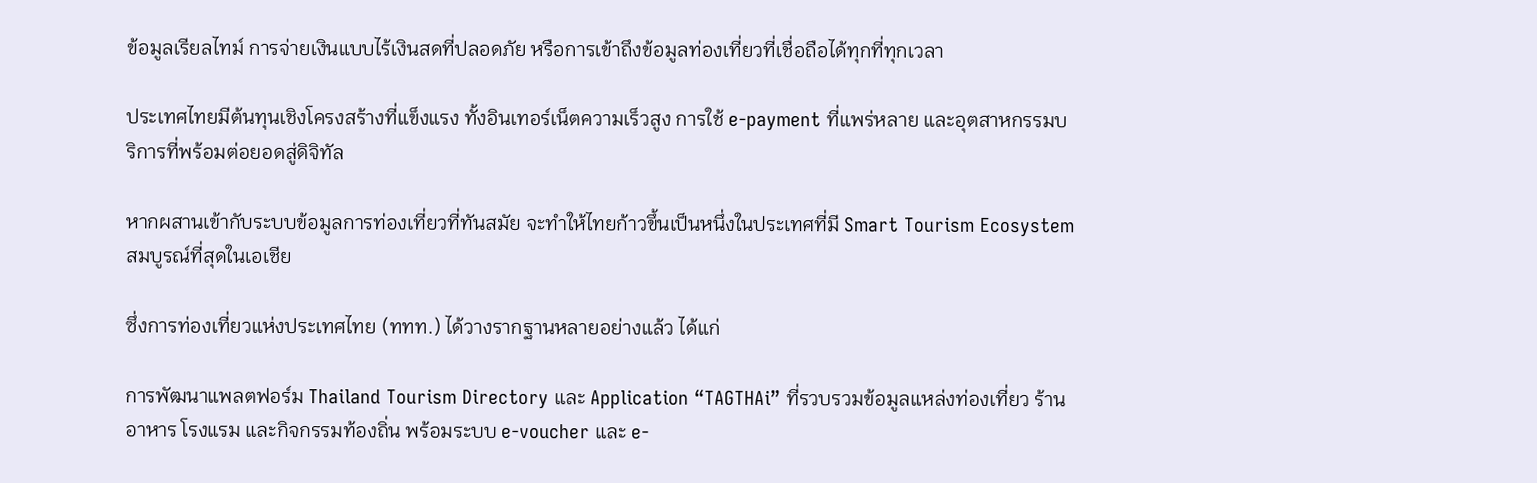ข้อมูลเรียลไทม์ การจ่ายเงินแบบไร้เงินสดที่ปลอดภัย หรือการเข้าถึงข้อมูลท่องเที่ยวที่เชื่อถือได้ทุกที่ทุกเวลา

ประเทศไทยมีต้นทุนเชิงโครงสร้างที่แข็งแรง ทั้งอินเทอร์เน็ตความเร็วสูง การใช้ e-payment ที่แพร่หลาย และอุตสาหกรรมบริการที่พร้อมต่อยอดสู่ดิจิทัล

หากผสานเข้ากับระบบข้อมูลการท่องเที่ยวที่ทันสมัย จะทำให้ไทยก้าวขึ้นเป็นหนึ่งในประเทศที่มี Smart Tourism Ecosystem สมบูรณ์ที่สุดในเอเชีย

ซึ่งการท่องเที่ยวแห่งประเทศไทย (ททท.) ได้วางรากฐานหลายอย่างแล้ว ได้แก่

การพัฒนาแพลตฟอร์ม Thailand Tourism Directory และ Application “TAGTHAi” ที่รวบรวมข้อมูลแหล่งท่องเที่ยว ร้านอาหาร โรงแรม และกิจกรรมท้องถิ่น พร้อมระบบ e-voucher และ e-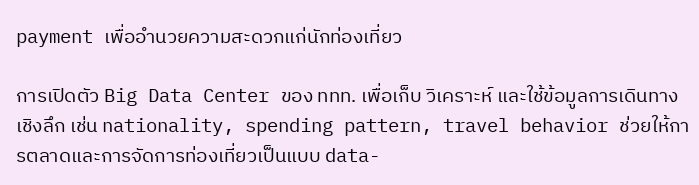payment เพื่ออำนวยความสะดวกแก่นักท่องเที่ยว

การเปิดตัว Big Data Center ของ ททท. เพื่อเก็บ วิเคราะห์ และใช้ข้อมูลการเดินทางเชิงลึก เช่น nationality, spending pattern, travel behavior ช่วยให้การตลาดและการจัดการท่องเที่ยวเป็นแบบ data-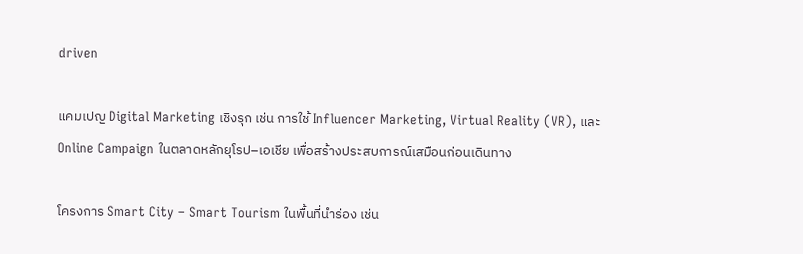driven

แคมเปญ Digital Marketing เชิงรุก เช่น การใช้ Influencer Marketing, Virtual Reality (VR), และ Online Campaign ในตลาดหลักยุโรป–เอเชีย เพื่อสร้างประสบการณ์เสมือนก่อนเดินทาง

โครงการ Smart City – Smart Tourism ในพื้นที่นำร่อง เช่น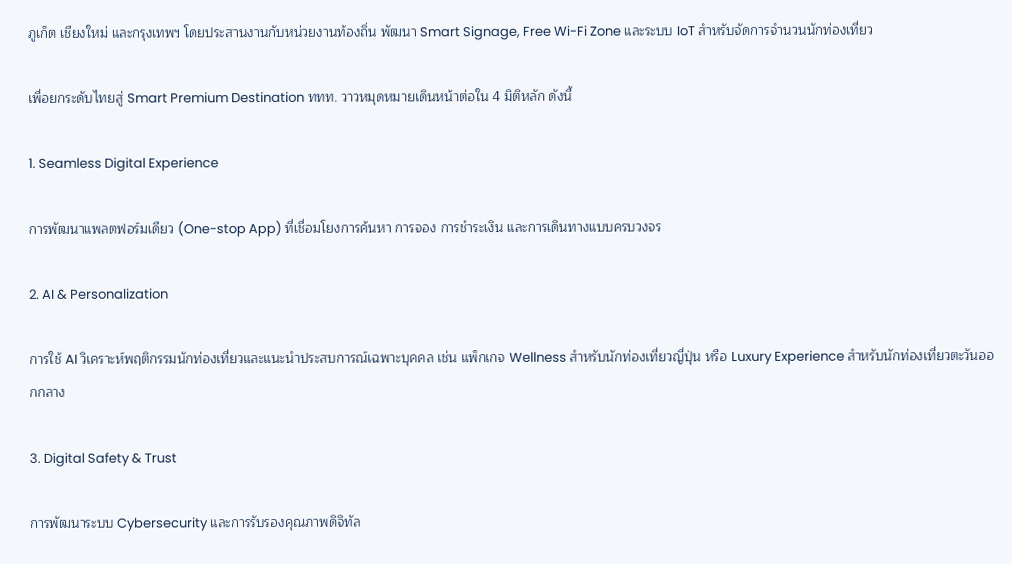ภูเก็ต เชียงใหม่ และกรุงเทพฯ โดยประสานงานกับหน่วยงานท้องถิ่น พัฒนา Smart Signage, Free Wi-Fi Zone และระบบ IoT สำหรับจัดการจำนวนนักท่องเที่ยว

เพื่อยกระดับไทยสู่ Smart Premium Destination ททท. วาวหมุดหมายเดินหน้าต่อใน 4 มิติหลัก ดังนี้

1. Seamless Digital Experience

การพัฒนาแพลตฟอร์มเดียว (One-stop App) ที่เชื่อมโยงการค้นหา การจอง การชำระเงิน และการเดินทางแบบครบวงจร

2. AI & Personalization

การใช้ AI วิเคราะห์พฤติกรรมนักท่องเที่ยวและแนะนำประสบการณ์เฉพาะบุคคล เช่น แพ็กเกจ Wellness สำหรับนักท่องเที่ยวญี่ปุ่น หรือ Luxury Experience สำหรับนักท่องเที่ยวตะวันออกกลาง

3. Digital Safety & Trust

การพัฒนาระบบ Cybersecurity และการรับรองคุณภาพดิจิทัล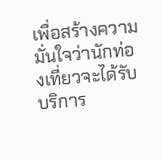เพื่อสร้างความมั่นใจว่านักท่องเที่ยวจะได้รับบริการ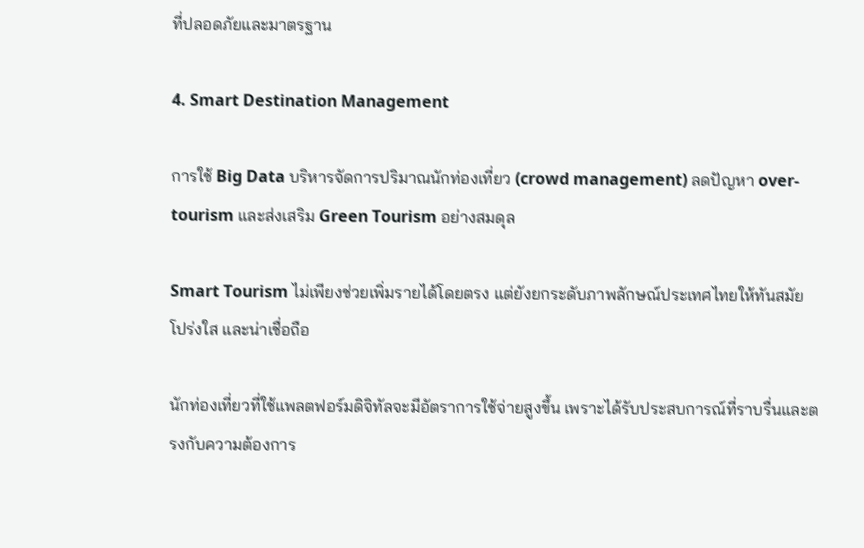ที่ปลอดภัยและมาตรฐาน

4. Smart Destination Management

การใช้ Big Data บริหารจัดการปริมาณนักท่องเที่ยว (crowd management) ลดปัญหา over-tourism และส่งเสริม Green Tourism อย่างสมดุล

Smart Tourism ไม่เพียงช่วยเพิ่มรายได้โดยตรง แต่ยังยกระดับภาพลักษณ์ประเทศไทยให้ทันสมัย โปร่งใส และน่าเชื่อถือ

นักท่องเที่ยวที่ใช้แพลตฟอร์มดิจิทัลจะมีอัตราการใช้จ่ายสูงขึ้น เพราะได้รับประสบการณ์ที่ราบรื่นและตรงกับความต้องการ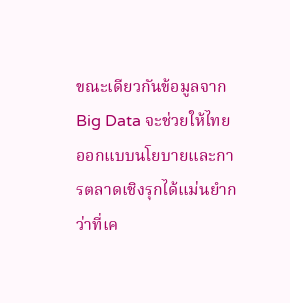ขณะเดียวกันข้อมูลจาก Big Data จะช่วยให้ไทยออกแบบนโยบายและการตลาดเชิงรุกได้แม่นยำกว่าที่เค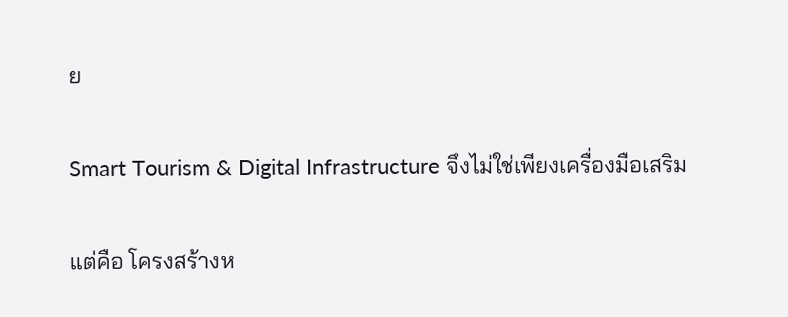ย

Smart Tourism & Digital Infrastructure จึงไม่ใช่เพียงเครื่องมือเสริม

แต่คือ โครงสร้างห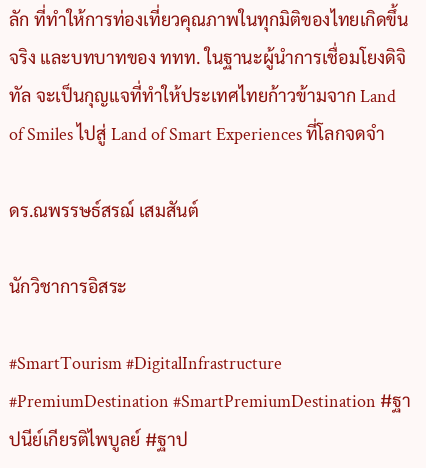ลัก ที่ทำให้การท่องเที่ยวคุณภาพในทุกมิติของไทยเกิดขึ้นจริง และบทบาทของ ททท. ในฐานะผู้นำการเชื่อมโยงดิจิทัล จะเป็นกุญแจที่ทำให้ประเทศไทยก้าวข้ามจาก Land of Smiles ไปสู่ Land of Smart Experiences ที่โลกจดจำ

ดร.ณพรรษธ์สรฌ์ เสมสันต์

นักวิชาการอิสระ

#SmartTourism #DigitalInfrastructure #PremiumDestination #SmartPremiumDestination #ฐาปนีย์เกียรติไพบูลย์ #ฐาป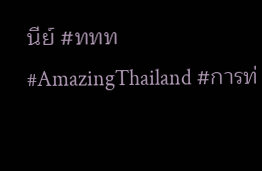นีย์ #ททท #AmazingThailand #การท่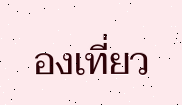องเที่ยว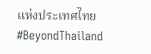แห่งประเทศไทย #BeyondThailand